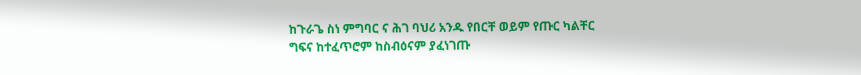ከጉራጌ ስነ ምግባር ና ሕገ ባህሪ አንዱ የበርቸ ወይም የጡር ካልቸር
ግፍና ከተፈጥሮም ከስብዕናም ያፈነገጡ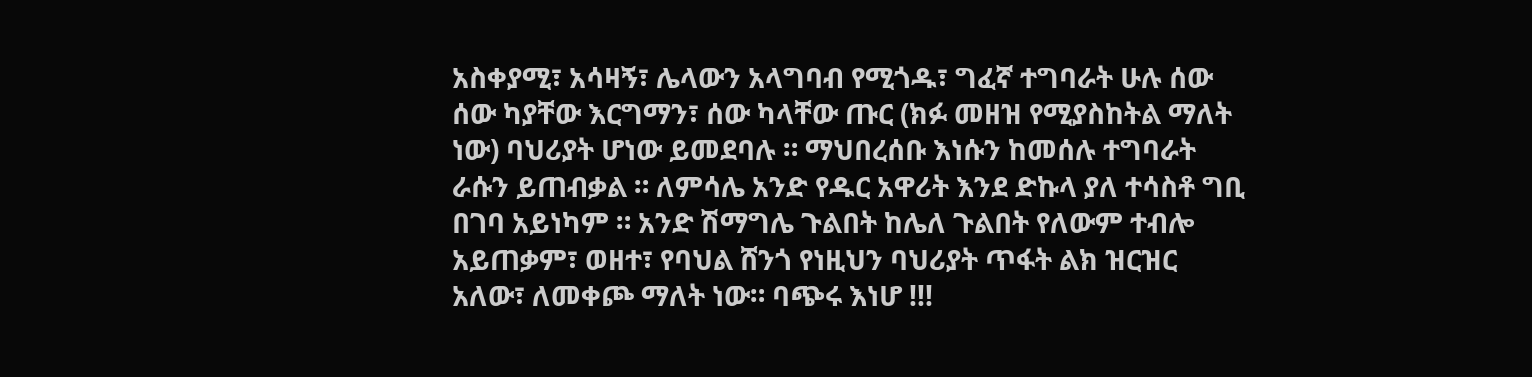አስቀያሚ፣ አሳዛኝ፣ ሌላውን አላግባብ የሚጎዱ፣ ግፈኛ ተግባራት ሁሉ ሰው ሰው ካያቸው እርግማን፣ ሰው ካላቸው ጡር (ክፉ መዘዝ የሚያስከትል ማለት ነው) ባህሪያት ሆነው ይመደባሉ ። ማህበረሰቡ እነሱን ከመሰሉ ተግባራት ራሱን ይጠብቃል ። ለምሳሌ አንድ የዱር አዋሪት እንደ ድኩላ ያለ ተሳስቶ ግቢ በገባ አይነካም ። አንድ ሽማግሌ ጉልበት ከሌለ ጉልበት የለውም ተብሎ አይጠቃም፣ ወዘተ፣ የባህል ሸንጎ የነዚህን ባህሪያት ጥፋት ልክ ዝርዝር አለው፣ ለመቀጮ ማለት ነው። ባጭሩ እነሆ !!!